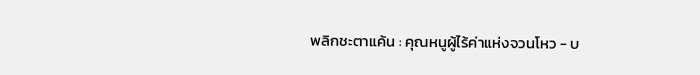พลิกชะตาแค้น : คุณหนูผู้ไร้ค่าแห่งจวนโหว - บ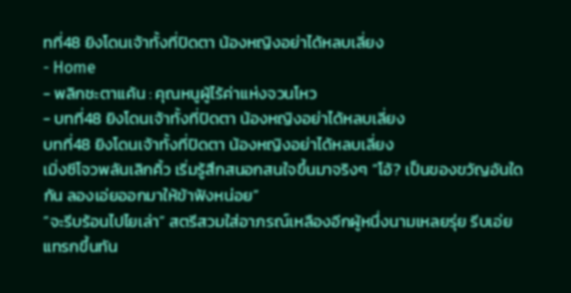ทที่48 ยิงโดนเจ้าทั้งที่ปิดตา น้องหญิงอย่าได้หลบเลี่ยง
- Home
- พลิกชะตาแค้น : คุณหนูผู้ไร้ค่าแห่งจวนโหว
- บทที่48 ยิงโดนเจ้าทั้งที่ปิดตา น้องหญิงอย่าได้หลบเลี่ยง
บทที่48 ยิงโดนเจ้าทั้งที่ปิดตา น้องหญิงอย่าได้หลบเลี่ยง
เมิ่งซีโจวพลันเลิกคิ้ว เริ่มรู้สึกสนอกสนใจขึ้นมาจริงๆ “โอ้? เป็นของขวัญอันใดกัน ลองเอ่ยออกมาให้ข้าฟังหน่อย”
“จะรีบร้อนไปไยเล่า” สตรีสวมใส่อาภรณ์เหลืองอีกผู้หนึ่งนามเหลยรุ่ย รีบเอ่ยแทรกขึ้นทัน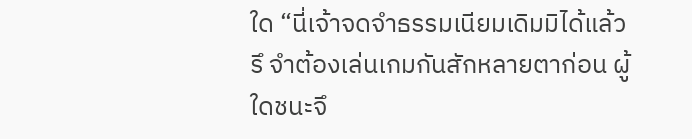ใด “นี่เจ้าจดจำธรรมเนียมเดิมมิได้แล้วรึ จำต้องเล่นเกมกันสักหลายตาก่อน ผู้ใดชนะจึ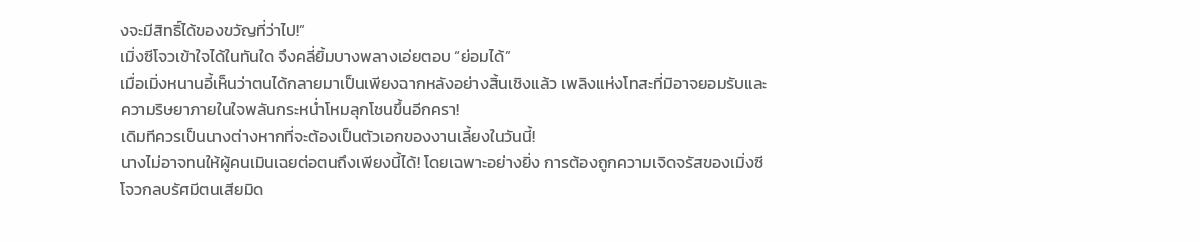งจะมีสิทธิ์ได้ของขวัญที่ว่าไป!”
เมิ่งซีโจวเข้าใจได้ในทันใด จึงคลี่ยิ้มบางพลางเอ่ยตอบ “ย่อมได้”
เมื่อเมิ่งหนานอี้เห็นว่าตนได้กลายมาเป็นเพียงฉากหลังอย่างสิ้นเชิงแล้ว เพลิงแห่งโทสะที่มิอาจยอมรับและความริษยาภายในใจพลันกระหน่ำโหมลุกโชนขึ้นอีกครา!
เดิมทีควรเป็นนางต่างหากที่จะต้องเป็นตัวเอกของงานเลี้ยงในวันนี้!
นางไม่อาจทนให้ผู้คนเมินเฉยต่อตนถึงเพียงนี้ได้! โดยเฉพาะอย่างยิ่ง การต้องถูกความเจิดจรัสของเมิ่งซีโจวกลบรัศมีตนเสียมิด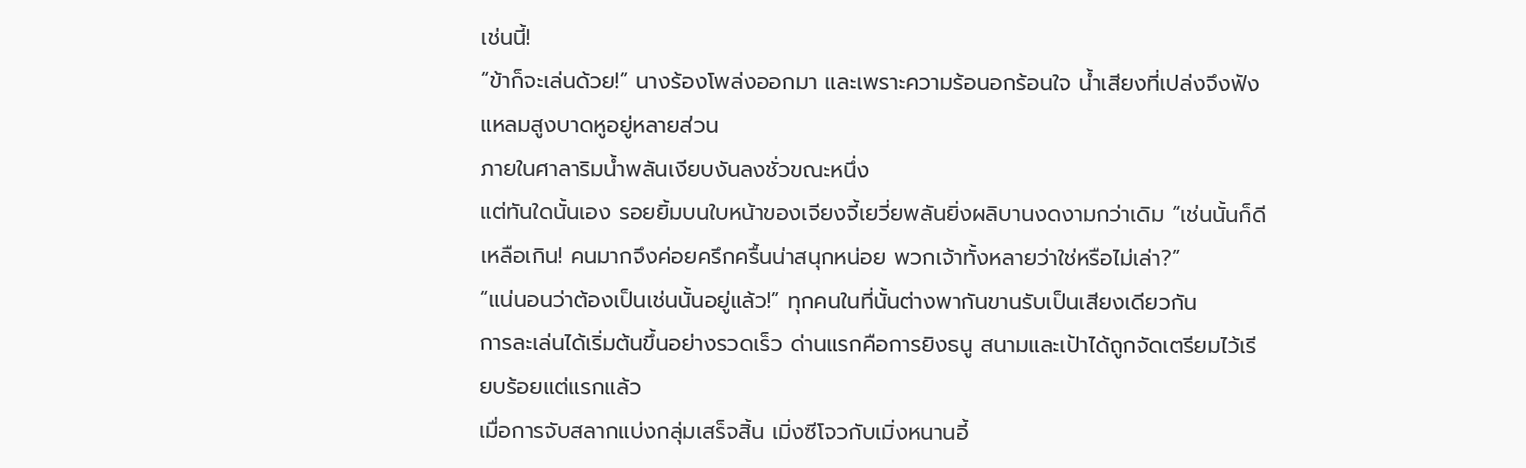เช่นนี้!
“ข้าก็จะเล่นด้วย!” นางร้องโพล่งออกมา และเพราะความร้อนอกร้อนใจ น้ำเสียงที่เปล่งจึงฟังแหลมสูงบาดหูอยู่หลายส่วน
ภายในศาลาริมน้ำพลันเงียบงันลงชั่วขณะหนึ่ง
แต่ทันใดนั้นเอง รอยยิ้มบนใบหน้าของเจียงจี้เยวี่ยพลันยิ่งผลิบานงดงามกว่าเดิม “เช่นนั้นก็ดีเหลือเกิน! คนมากจึงค่อยครึกครื้นน่าสนุกหน่อย พวกเจ้าทั้งหลายว่าใช่หรือไม่เล่า?”
“แน่นอนว่าต้องเป็นเช่นนั้นอยู่แล้ว!” ทุกคนในที่นั้นต่างพากันขานรับเป็นเสียงเดียวกัน
การละเล่นได้เริ่มต้นขึ้นอย่างรวดเร็ว ด่านแรกคือการยิงธนู สนามและเป้าได้ถูกจัดเตรียมไว้เรียบร้อยแต่แรกแล้ว
เมื่อการจับสลากแบ่งกลุ่มเสร็จสิ้น เมิ่งซีโจวกับเมิ่งหนานอี้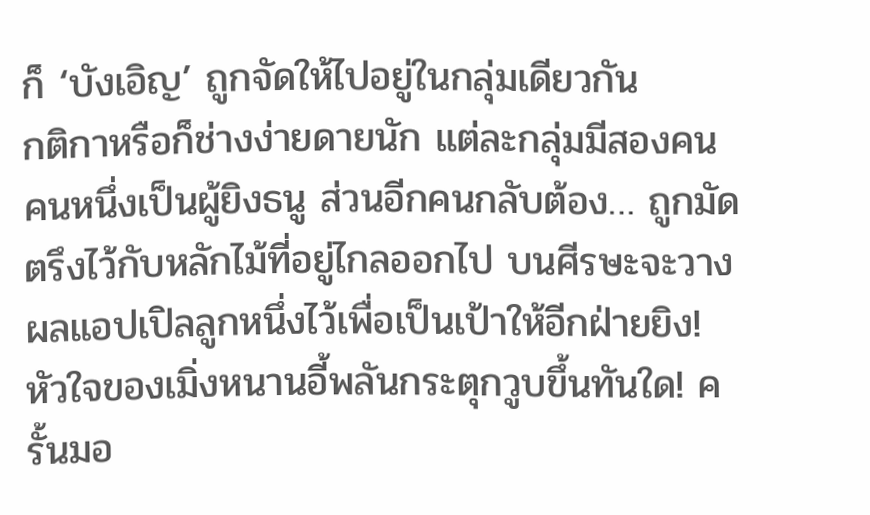ก็ ‘บังเอิญ’ ถูกจัดให้ไปอยู่ในกลุ่มเดียวกัน
กติกาหรือก็ช่างง่ายดายนัก แต่ละกลุ่มมีสองคน คนหนึ่งเป็นผู้ยิงธนู ส่วนอีกคนกลับต้อง… ถูกมัดตรึงไว้กับหลักไม้ที่อยู่ไกลออกไป บนศีรษะจะวางผลแอปเปิลลูกหนึ่งไว้เพื่อเป็นเป้าให้อีกฝ่ายยิง!
หัวใจของเมิ่งหนานอี้พลันกระตุกวูบขึ้นทันใด! ครั้นมอ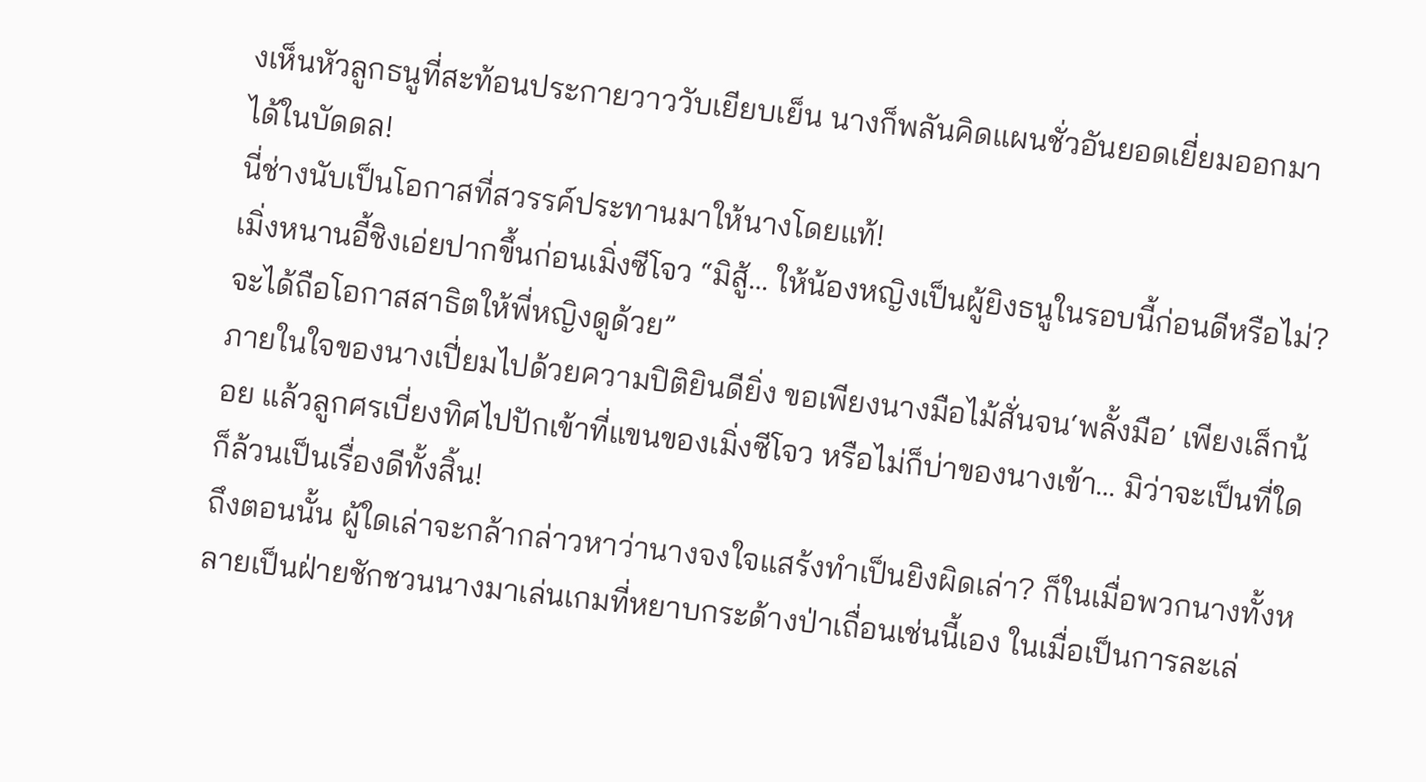งเห็นหัวลูกธนูที่สะท้อนประกายวาววับเยียบเย็น นางก็พลันคิดแผนชั่วอันยอดเยี่ยมออกมาได้ในบัดดล!
นี่ช่างนับเป็นโอกาสที่สวรรค์ประทานมาให้นางโดยแท้!
เมิ่งหนานอี้ชิงเอ่ยปากขึ้นก่อนเมิ่งซีโจว “มิสู้… ให้น้องหญิงเป็นผู้ยิงธนูในรอบนี้ก่อนดีหรือไม่? จะได้ถือโอกาสสาธิตให้พี่หญิงดูด้วย”
ภายในใจของนางเปี่ยมไปด้วยความปิติยินดียิ่ง ขอเพียงนางมือไม้สั่นจน‘พลั้งมือ’ เพียงเล็กน้อย แล้วลูกศรเบี่ยงทิศไปปักเข้าที่แขนของเมิ่งซีโจว หรือไม่ก็บ่าของนางเข้า… มิว่าจะเป็นที่ใดก็ล้วนเป็นเรื่องดีทั้งสิ้น!
ถึงตอนนั้น ผู้ใดเล่าจะกล้ากล่าวหาว่านางจงใจแสร้งทำเป็นยิงผิดเล่า? ก็ในเมื่อพวกนางทั้งหลายเป็นฝ่ายชักชวนนางมาเล่นเกมที่หยาบกระด้างป่าเถื่อนเช่นนี้เอง ในเมื่อเป็นการละเล่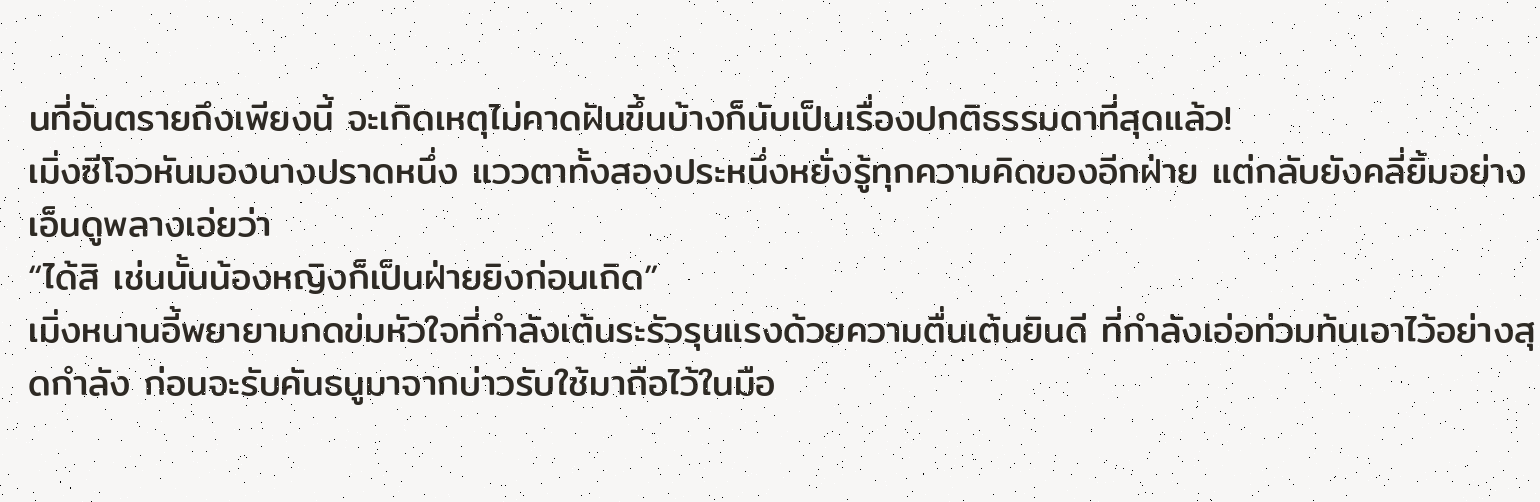นที่อันตรายถึงเพียงนี้ จะเกิดเหตุไม่คาดฝันขึ้นบ้างก็นับเป็นเรื่องปกติธรรมดาที่สุดแล้ว!
เมิ่งซีโจวหันมองนางปราดหนึ่ง แววตาทั้งสองประหนึ่งหยั่งรู้ทุกความคิดของอีกฝ่าย แต่กลับยังคลี่ยิ้มอย่างเอ็นดูพลางเอ่ยว่า
“ได้สิ เช่นนั้นน้องหญิงก็เป็นฝ่ายยิงก่อนเถิด”
เมิ่งหนานอี้พยายามกดข่มหัวใจที่กำลังเต้นระรัวรุนแรงด้วยความตื่นเต้นยินดี ที่กำลังเอ่อท่วมท้นเอาไว้อย่างสุดกำลัง ก่อนจะรับคันธนูมาจากบ่าวรับใช้มาถือไว้ในมือ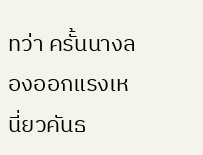ทว่า ครั้นนางลองออกแรงเหนี่ยวคันธ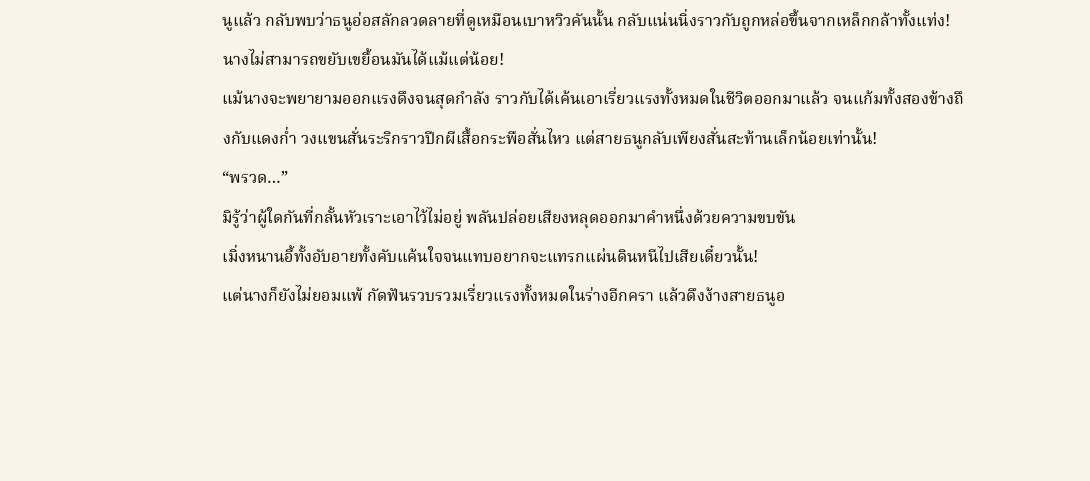นูแล้ว กลับพบว่าธนูอ่อสลักลวดลายที่ดูเหมือนเบาหวิวคันนั้น กลับแน่นนิ่งราวกับถูกหล่อขึ้นจากเหล็กกล้าทั้งแท่ง! นางไม่สามารถขยับเขยื้อนมันได้แม้แต่น้อย!
แม้นางจะพยายามออกแรงดึงจนสุดกำลัง ราวกับได้เค้นเอาเรี่ยวแรงทั้งหมดในชีวิตออกมาแล้ว จนแก้มทั้งสองข้างถึงกับแดงก่ำ วงแขนสั่นระริกราวปีกผีเสื้อกระพือสั่นไหว แต่สายธนูกลับเพียงสั่นสะท้านเล็กน้อยเท่านั้น!
“พรวด…”
มิรู้ว่าผู้ใดกันที่กลั้นหัวเราะเอาไว้ไม่อยู่ พลันปล่อยเสียงหลุดออกมาคำหนึ่งด้วยความขบขัน
เมิ่งหนานอี้ทั้งอับอายทั้งคับแค้นใจจนแทบอยากจะแทรกแผ่นดินหนีไปเสียเดี๋ยวนั้น!
แต่นางก็ยังไม่ยอมแพ้ กัดฟันรวบรวมเรี่ยวแรงทั้งหมดในร่างอีกครา แล้วดึงง้างสายธนูอ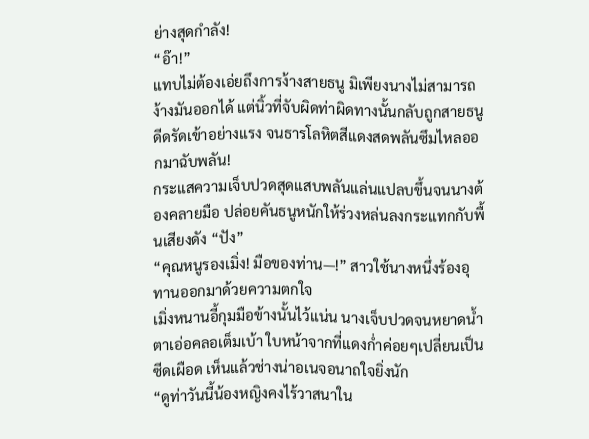ย่างสุดกำลัง!
“อ๊า!”
แทบไม่ต้องเอ่ยถึงการง้างสายธนู มิเพียงนางไม่สามารถง้างมันออกได้ แต่นิ้วที่จับผิดท่าผิดทางนั้นกลับถูกสายธนูดีดรัดเข้าอย่างแรง จนธารโลหิตสีแดงสดพลันซึมไหลออกมาฉับพลัน!
กระแสความเจ็บปวดสุดแสบพลันแล่นแปลบขึ้นจนนางต้องคลายมือ ปล่อยคันธนูหนักให้ร่วงหล่นลงกระแทกกับพื้นเสียงดัง “ปัง”
“คุณหนูรองเมิ่ง! มือของท่าน—!” สาวใช้นางหนึ่งร้องอุทานออกมาด้วยความตกใจ
เมิ่งหนานอี้กุมมือข้างนั้นไว้แน่น นางเจ็บปวดจนหยาดน้ำตาเอ่อคลอเต็มเบ้า ใบหน้าจากที่แดงก่ำค่อยๆเปลี่ยนเป็นซีดเผือด เห็นแล้วช่างน่าอเนจอนาถใจยิ่งนัก
“ดูท่าวันนี้น้องหญิงคงไร้วาสนาใน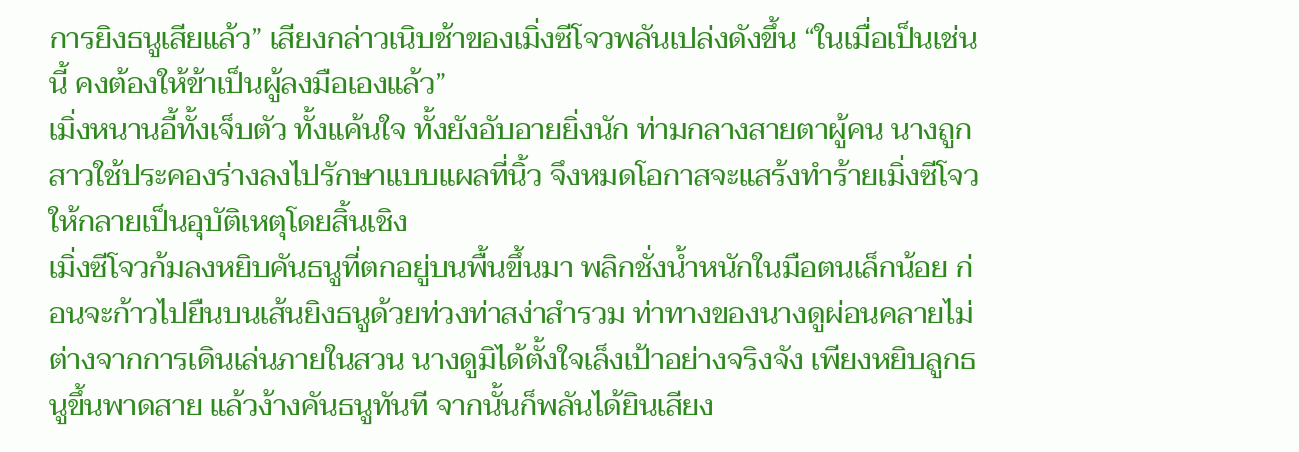การยิงธนูเสียแล้ว” เสียงกล่าวเนิบช้าของเมิ่งซีโจวพลันเปล่งดังขึ้น “ในเมื่อเป็นเช่นนี้ คงต้องให้ข้าเป็นผู้ลงมือเองแล้ว”
เมิ่งหนานอี้ทั้งเจ็บตัว ทั้งแค้นใจ ทั้งยังอับอายยิ่งนัก ท่ามกลางสายตาผู้คน นางถูกสาวใช้ประคองร่างลงไปรักษาแบบแผลที่นิ้ว จึงหมดโอกาสจะแสร้งทำร้ายเมิ่งซีโจวให้กลายเป็นอุบัติเหตุโดยสิ้นเชิง
เมิ่งซีโจวก้มลงหยิบคันธนูที่ตกอยู่บนพื้นขึ้นมา พลิกชั่งน้ำหนักในมือตนเล็กน้อย ก่อนจะก้าวไปยืนบนเส้นยิงธนูด้วยท่วงท่าสง่าสำรวม ท่าทางของนางดูผ่อนคลายไม่ต่างจากการเดินเล่นภายในสวน นางดูมิได้ตั้งใจเล็งเป้าอย่างจริงจัง เพียงหยิบลูกธนูขึ้นพาดสาย แล้วง้างคันธนูทันที จากนั้นก็พลันได้ยินเสียง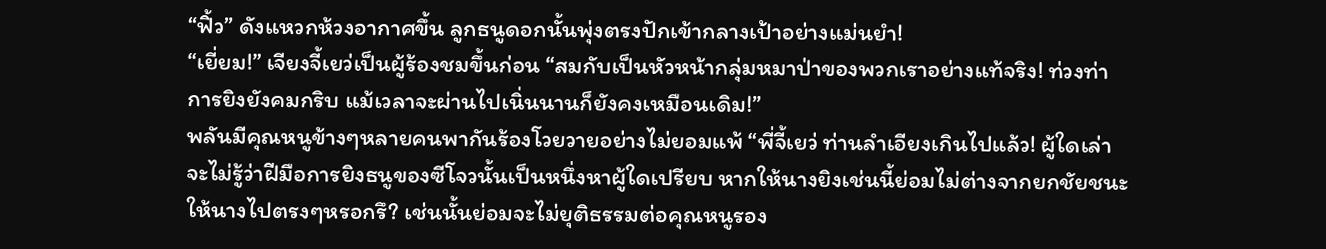“ฟิ้ว” ดังแหวกห้วงอากาศขึ้น ลูกธนูดอกนั้นพุ่งตรงปักเข้ากลางเป้าอย่างแม่นยำ!
“เยี่ยม!” เจียงจี้เยว่เป็นผู้ร้องชมขึ้นก่อน “สมกับเป็นหัวหน้ากลุ่มหมาป่าของพวกเราอย่างแท้จริง! ท่วงท่าการยิงยังคมกริบ แม้เวลาจะผ่านไปเนิ่นนานก็ยังคงเหมือนเดิม!”
พลันมีคุณหนูข้างๆหลายคนพากันร้องโวยวายอย่างไม่ยอมแพ้ “พี่จี้เยว่ ท่านลำเอียงเกินไปแล้ว! ผู้ใดเล่าจะไม่รู้ว่าฝีมือการยิงธนูของซีโจวนั้นเป็นหนึ่งหาผู้ใดเปรียบ หากให้นางยิงเช่นนี้ย่อมไม่ต่างจากยกชัยชนะให้นางไปตรงๆหรอกรึ? เช่นนั้นย่อมจะไม่ยุติธรรมต่อคุณหนูรอง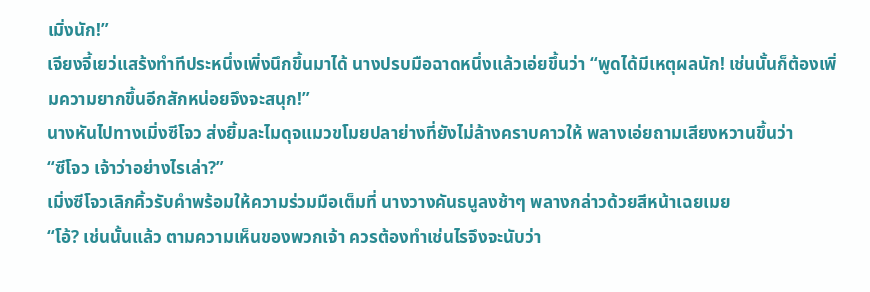เมิ่งนัก!”
เจียงจี้เยว่แสร้งทำทีประหนึ่งเพิ่งนึกขึ้นมาได้ นางปรบมือฉาดหนึ่งแล้วเอ่ยขึ้นว่า “พูดได้มีเหตุผลนัก! เช่นนั้นก็ต้องเพิ่มความยากขึ้นอีกสักหน่อยจึงจะสนุก!”
นางหันไปทางเมิ่งซีโจว ส่งยิ้มละไมดุจแมวขโมยปลาย่างที่ยังไม่ล้างคราบคาวให้ พลางเอ่ยถามเสียงหวานขึ้นว่า
“ซีโจว เจ้าว่าอย่างไรเล่า?”
เมิ่งซีโจวเลิกคิ้วรับคำพร้อมให้ความร่วมมือเต็มที่ นางวางคันธนูลงช้าๆ พลางกล่าวด้วยสีหน้าเฉยเมย
“โอ้? เช่นนั้นแล้ว ตามความเห็นของพวกเจ้า ควรต้องทำเช่นไรจึงจะนับว่า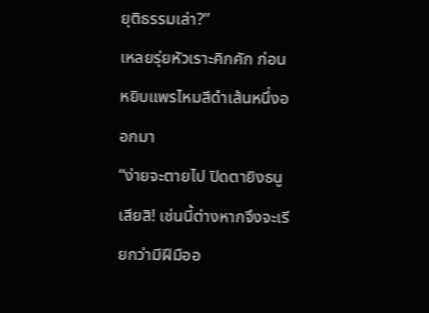ยุติธรรมเล่า?”
เหลยรุ่ยหัวเราะคิกคัก ก่อนหยิบแพรไหมสีดำเส้นหนึ่งออกมา
“ง่ายจะตายไป ปิดตายิงธนูเสียสิ! เช่นนี้ต่างหากจึงจะเรียกว่ามีฝีมืออ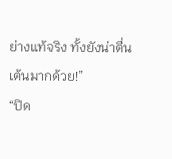ย่างแท้จริง ทั้งยังน่าตื่นเต้นมากด้วย!”
“ปิด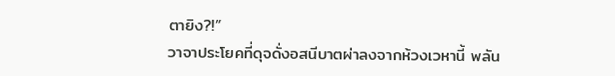ตายิง?!”
วาจาประโยคที่ดุจดั่งอสนีบาตผ่าลงจากห้วงเวหานี้ พลัน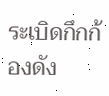ระเบิดกึกก้องดัง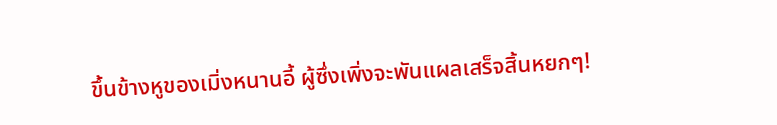ขึ้นข้างหูของเมิ่งหนานอี้ ผู้ซึ่งเพิ่งจะพันแผลเสร็จสิ้นหยกๆ!